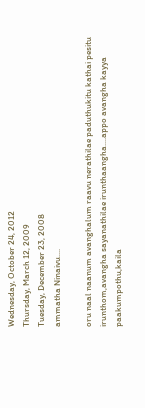Wednesday, October 24, 2012
Thursday, March 12, 2009
Tuesday, December 23, 2008
ammatha Ninaivu....

oru naal naanum avanghalum raavu nerathilae paduthukitu kathai pesitu irunthom,avangha sayanathilae irunthaangha....appo avangha kayya paakumpothu,kaila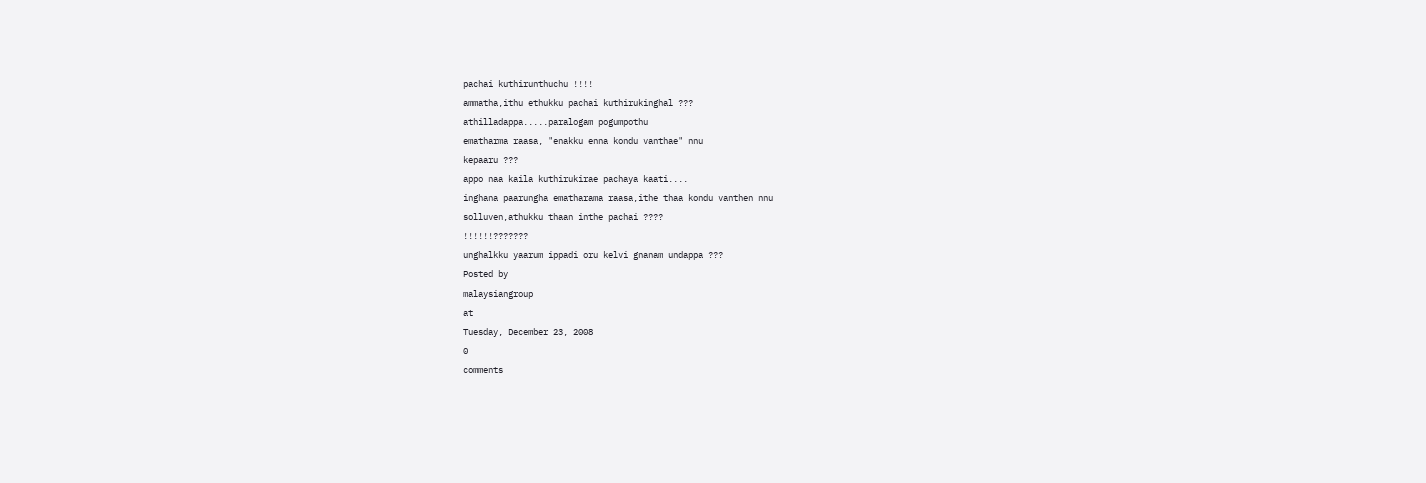pachai kuthirunthuchu !!!!
ammatha,ithu ethukku pachai kuthirukinghal ???
athilladappa.....paralogam pogumpothu
ematharma raasa, "enakku enna kondu vanthae" nnu
kepaaru ???
appo naa kaila kuthirukirae pachaya kaati....
inghana paarungha ematharama raasa,ithe thaa kondu vanthen nnu
solluven,athukku thaan inthe pachai ????
!!!!!!???????
unghalkku yaarum ippadi oru kelvi gnanam undappa ???
Posted by
malaysiangroup
at
Tuesday, December 23, 2008
0
comments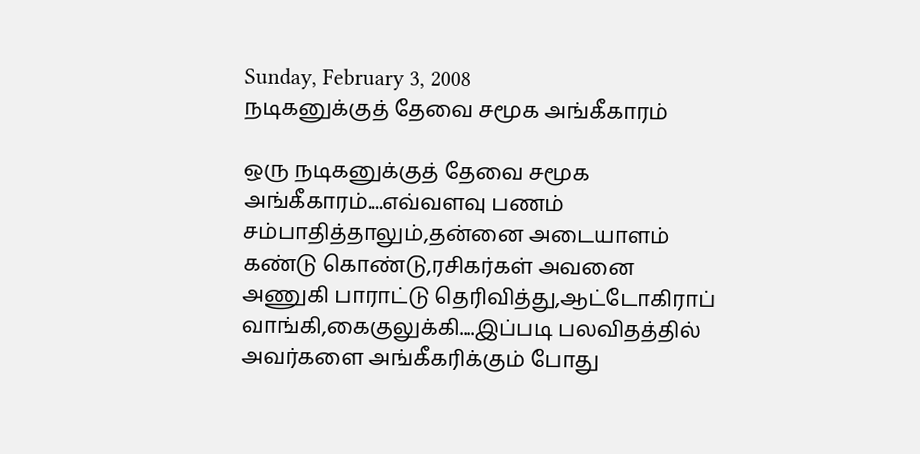Sunday, February 3, 2008
நடிகனுக்குத் தேவை சமூக அங்கீகாரம்

ஒரு நடிகனுக்குத் தேவை சமூக அங்கீகாரம்....எவ்வளவு பணம் சம்பாதித்தாலும்,தன்னை அடையாளம் கண்டு கொண்டு,ரசிகர்கள் அவனை அணுகி பாராட்டு தெரிவித்து,ஆட்டோகிராப் வாங்கி,கைகுலுக்கி....இப்படி பலவிதத்தில் அவர்களை அங்கீகரிக்கும் போது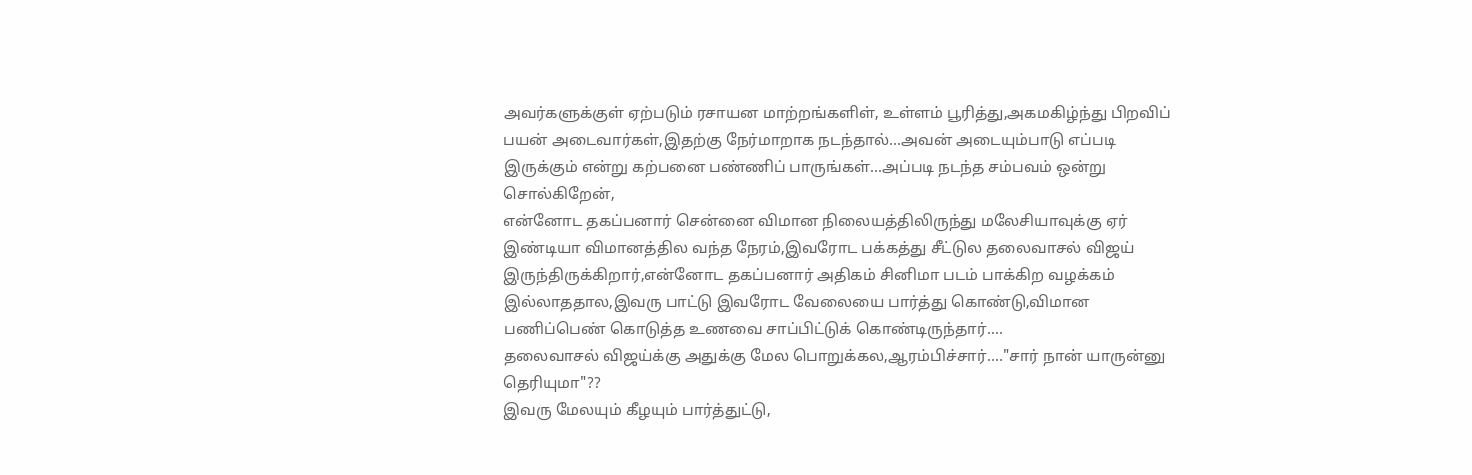அவர்களுக்குள் ஏற்படும் ரசாயன மாற்றங்களிள், உள்ளம் பூரித்து,அகமகிழ்ந்து பிறவிப் பயன் அடைவார்கள்,இதற்கு நேர்மாறாக நடந்தால்...அவன் அடையும்பாடு எப்படி இருக்கும் என்று கற்பனை பண்ணிப் பாருங்கள்...அப்படி நடந்த சம்பவம் ஒன்று சொல்கிறேன்,
என்னோட தகப்பனார் சென்னை விமான நிலையத்திலிருந்து மலேசியாவுக்கு ஏர் இண்டியா விமானத்தில வந்த நேரம்,இவரோட பக்கத்து சீட்டுல தலைவாசல் விஜய் இருந்திருக்கிறார்,என்னோட தகப்பனார் அதிகம் சினிமா படம் பாக்கிற வழக்கம் இல்லாததால,இவரு பாட்டு இவரோட வேலையை பார்த்து கொண்டு,விமான பணிப்பெண் கொடுத்த உணவை சாப்பிட்டுக் கொண்டிருந்தார்....
தலைவாசல் விஜய்க்கு அதுக்கு மேல பொறுக்கல,ஆரம்பிச்சார்...."சார் நான் யாருன்னு தெரியுமா"??
இவரு மேலயும் கீழயும் பார்த்துட்டு,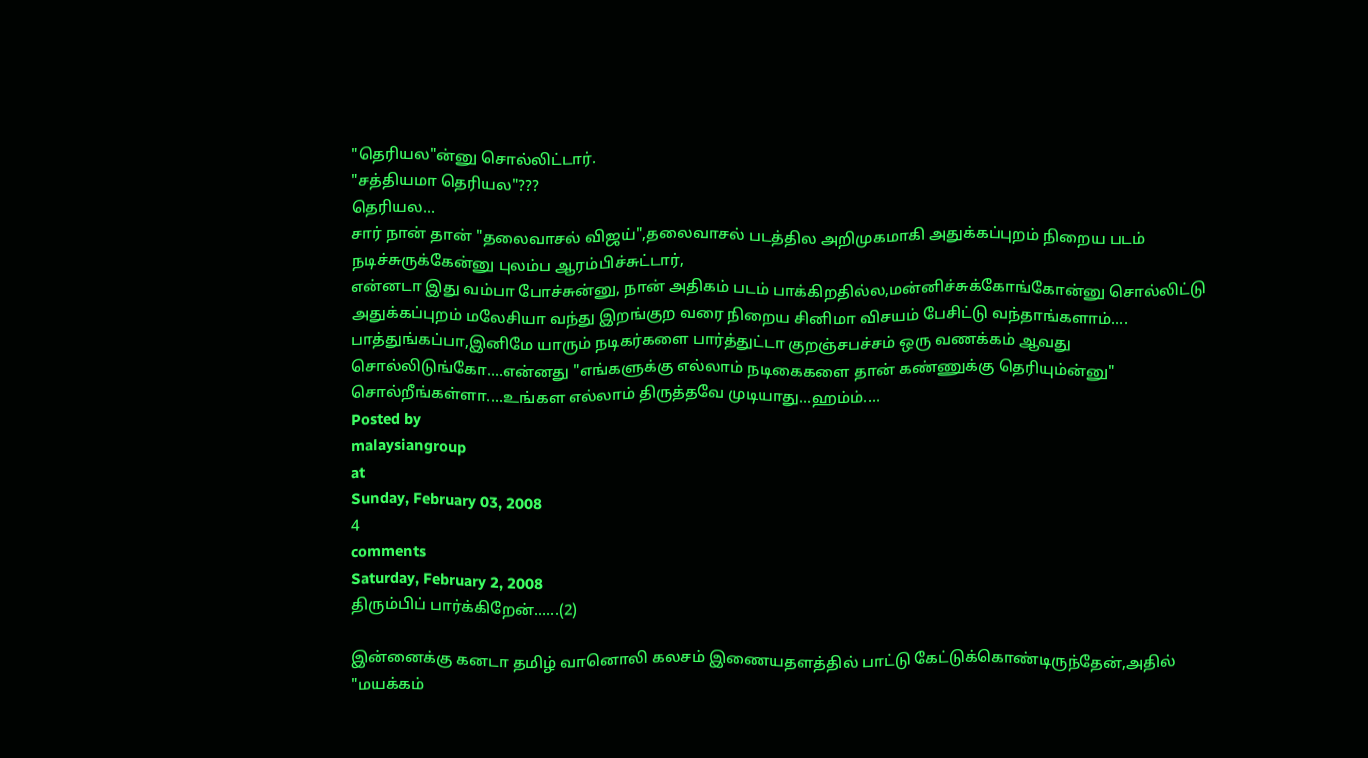"தெரியல"ன்னு சொல்லிட்டார்.
"சத்தியமா தெரியல"???
தெரியல...
சார் நான் தான் "தலைவாசல் விஜய்",தலைவாசல் படத்தில அறிமுகமாகி அதுக்கப்புறம் நிறைய படம் நடிச்சுருக்கேன்னு புலம்ப ஆரம்பிச்சுட்டார்,
என்னடா இது வம்பா போச்சுன்னு, நான் அதிகம் படம் பாக்கிறதில்ல,மன்னிச்சுக்கோங்கோன்னு சொல்லிட்டு அதுக்கப்புறம் மலேசியா வந்து இறங்குற வரை நிறைய சினிமா விசயம் பேசிட்டு வந்தாங்களாம்....
பாத்துங்கப்பா,இனிமே யாரும் நடிகர்களை பார்த்துட்டா குறஞ்சபச்சம் ஒரு வணக்கம் ஆவது சொல்லிடுங்கோ....என்னது "எங்களுக்கு எல்லாம் நடிகைகளை தான் கண்ணுக்கு தெரியும்ன்னு" சொல்றீங்கள்ளா....உங்கள எல்லாம் திருத்தவே முடியாது...ஹம்ம்....
Posted by
malaysiangroup
at
Sunday, February 03, 2008
4
comments
Saturday, February 2, 2008
திரும்பிப் பார்க்கிறேன்......(2)

இன்னைக்கு கனடா தமிழ் வானொலி கலசம் இணையதளத்தில் பாட்டு கேட்டுக்கொண்டிருந்தேன்,அதில் "மயக்கம்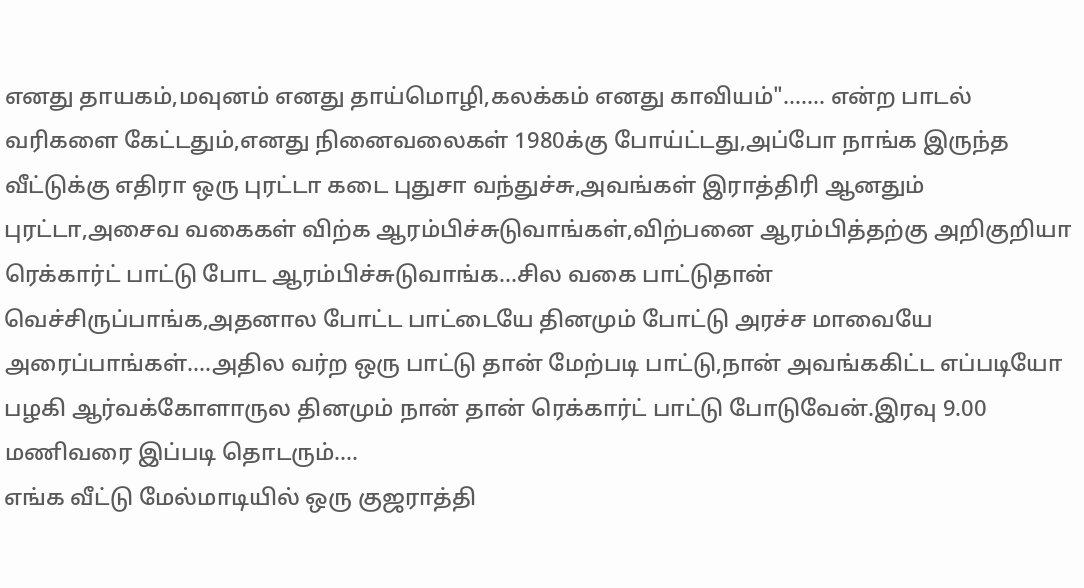எனது தாயகம்,மவுனம் எனது தாய்மொழி,கலக்கம் எனது காவியம்"....... என்ற பாடல் வரிகளை கேட்டதும்,எனது நினைவலைகள் 1980க்கு போய்ட்டது,அப்போ நாங்க இருந்த வீட்டுக்கு எதிரா ஒரு புரட்டா கடை புதுசா வந்துச்சு,அவங்கள் இராத்திரி ஆனதும் புரட்டா,அசைவ வகைகள் விற்க ஆரம்பிச்சுடுவாங்கள்,விற்பனை ஆரம்பித்தற்கு அறிகுறியா ரெக்கார்ட் பாட்டு போட ஆரம்பிச்சுடுவாங்க...சில வகை பாட்டுதான் வெச்சிருப்பாங்க,அதனால போட்ட பாட்டையே தினமும் போட்டு அரச்ச மாவையே அரைப்பாங்கள்....அதில வர்ற ஒரு பாட்டு தான் மேற்படி பாட்டு,நான் அவங்ககிட்ட எப்படியோ பழகி ஆர்வக்கோளாருல தினமும் நான் தான் ரெக்கார்ட் பாட்டு போடுவேன்.இரவு 9.00 மணிவரை இப்படி தொடரும்....
எங்க வீட்டு மேல்மாடியில் ஒரு குஜராத்தி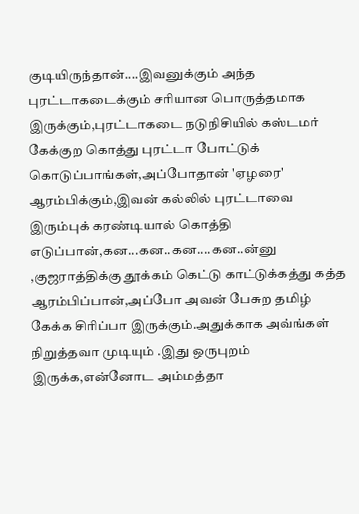குடியிருந்தான்....இவனுக்கும் அந்த புரட்டாகடைக்கும் சரியான பொருத்தமாக இருக்கும்,புரட்டாகடை நடுநிசியில் கஸ்டமர் கேக்குற கொத்து புரட்டா போட்டுக் கொடுப்பாங்கள்,அப்போதான் 'ஏழரை' ஆரம்பிக்கும்,இவன் கல்லில் புரட்டாவை இரும்புக் கரண்டியால் கொத்தி எடுப்பான்,கன...கன..கன....கன..ன்னு ,குஜராத்திக்கு தூக்கம் கெட்டு காட்டுக்கத்து கத்த ஆரம்பிப்பான்,அப்போ அவன் பேசுற தமிழ் கேக்க சிரிப்பா இருக்கும்.அதுக்காக அவ்ங்கள் நிறுத்தவா முடியும் .இது ஒருபுறம் இருக்க,என்னோட அம்மத்தா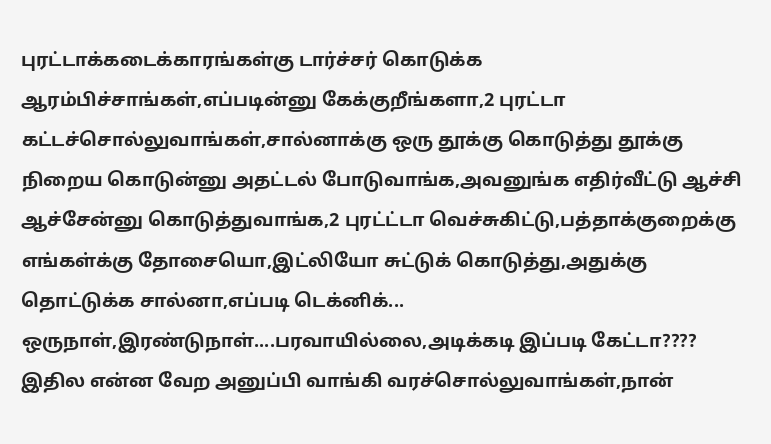புரட்டாக்கடைக்காரங்கள்கு டார்ச்சர் கொடுக்க ஆரம்பிச்சாங்கள்,எப்படின்னு கேக்குறீங்களா,2 புரட்டா கட்டச்சொல்லுவாங்கள்,சால்னாக்கு ஒரு தூக்கு கொடுத்து தூக்கு நிறைய கொடுன்னு அதட்டல் போடுவாங்க,அவனுங்க எதிர்வீட்டு ஆச்சி ஆச்சேன்னு கொடுத்துவாங்க,2 புரட்ட்டா வெச்சுகிட்டு,பத்தாக்குறைக்கு எங்கள்க்கு தோசையொ,இட்லியோ சுட்டுக் கொடுத்து,அதுக்கு தொட்டுக்க சால்னா,எப்படி டெக்னிக்... ஒருநாள்,இரண்டுநாள்....பரவாயில்லை,அடிக்கடி இப்படி கேட்டா???? இதில என்ன வேற அனுப்பி வாங்கி வரச்சொல்லுவாங்கள்,நான்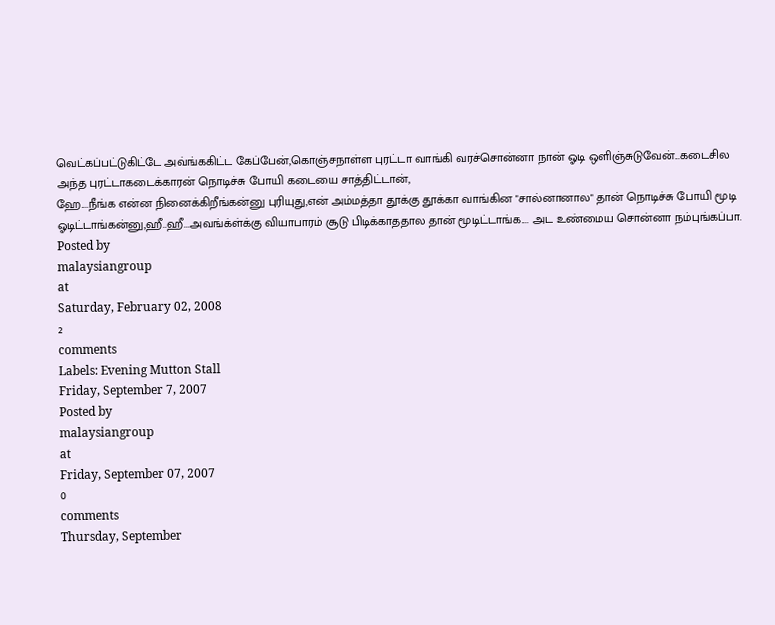வெட்கப்பட்டுகிட்டே அவ்ங்ககிட்ட கேப்பேன்,கொஞ்சநாள்ள புரட்டா வாங்கி வரச்சொன்னா நான் ஓடி ஒளிஞ்சுடுவேன்...கடைசில அந்த புரட்டாகடைக்காரன் நொடிச்சு போயி கடையை சாத்திட்டான்,
ஹே....நீங்க என்ன நினைக்கிறீங்கன்னு புரியுது,என் அம்மத்தா தூக்கு தூக்கா வாங்கின "சால்னானால" தான் நொடிச்சு போயி மூடி ஓடிட்டாங்கன்னு,ஹீ..ஹீ...அவங்க்ள்க்கு வியாபாரம் சூடு பிடிக்காததால தான் மூடிட்டாங்க.... அட உண்மைய சொன்னா நம்புங்கப்பா.
Posted by
malaysiangroup
at
Saturday, February 02, 2008
2
comments
Labels: Evening Mutton Stall
Friday, September 7, 2007
Posted by
malaysiangroup
at
Friday, September 07, 2007
0
comments
Thursday, September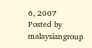6, 2007
Posted by
malaysiangroup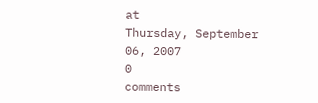at
Thursday, September 06, 2007
0
comments